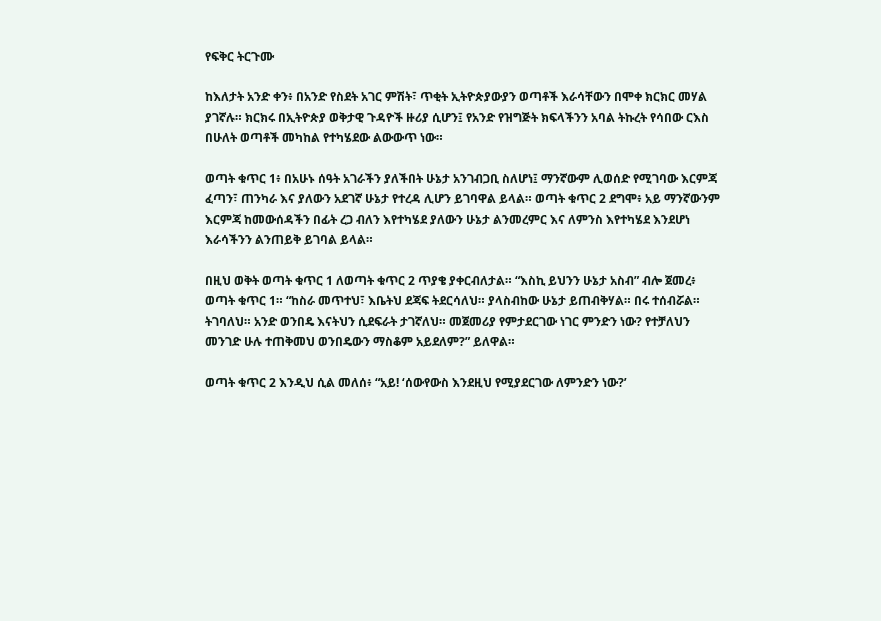የፍቅር ትርጉሙ

ከእለታት አንድ ቀን፥ በአንድ የስደት አገር ምሽት፣ ጥቂት ኢትዮጵያውያን ወጣቶች እራሳቸውን በሞቀ ክርክር መሃል ያገኛሉ። ክርክሩ በኢትዮጵያ ወቅታዊ ጉዳዮች ዙሪያ ሲሆን፤ የአንድ የዝግጅት ክፍላችንን አባል ትኩረት የሳበው ርእስ በሁለት ወጣቶች መካከል የተካሄደው ልውውጥ ነው።

ወጣት ቁጥር 1፥ በአሁኑ ሰዓት አገራችን ያለችበት ሁኔታ አንገብጋቢ ስለሆነ፤ ማንኛውም ሊወሰድ የሚገባው እርምጃ ፈጣን፣ ጠንካራ እና ያለውን አደገኛ ሁኔታ የተረዳ ሊሆን ይገባዋል ይላል። ወጣት ቁጥር 2 ደግሞ፥ አይ ማንኛውንም እርምጃ ከመውሰዳችን በፊት ረጋ ብለን እየተካሄደ ያለውን ሁኔታ ልንመረምር እና ለምንስ እየተካሄደ እንደሆነ እራሳችንን ልንጠይቅ ይገባል ይላል።

በዚህ ወቅት ወጣት ቁጥር 1 ለወጣት ቁጥር 2 ጥያቄ ያቀርብለታል። “እስኪ ይህንን ሁኔታ አስብ” ብሎ ጀመረ፥ ወጣት ቁጥር 1። “ከስራ መጥተህ፣ እቤትህ ደጃፍ ትደርሳለህ። ያላስብከው ሁኔታ ይጠብቅሃል። በሩ ተሰብሯል። ትገባለህ። አንድ ወንበዴ እናትህን ሲደፍራት ታገኛለህ። መጀመሪያ የምታደርገው ነገር ምንድን ነው? የተቻለህን መንገድ ሁሉ ተጠቅመህ ወንበዴውን ማስቆም አይደለም?” ይለዋል።

ወጣት ቁጥር 2 እንዲህ ሲል መለሰ፥ “አይ! ‘ሰውየውስ እንደዚህ የሚያደርገው ለምንድን ነው?’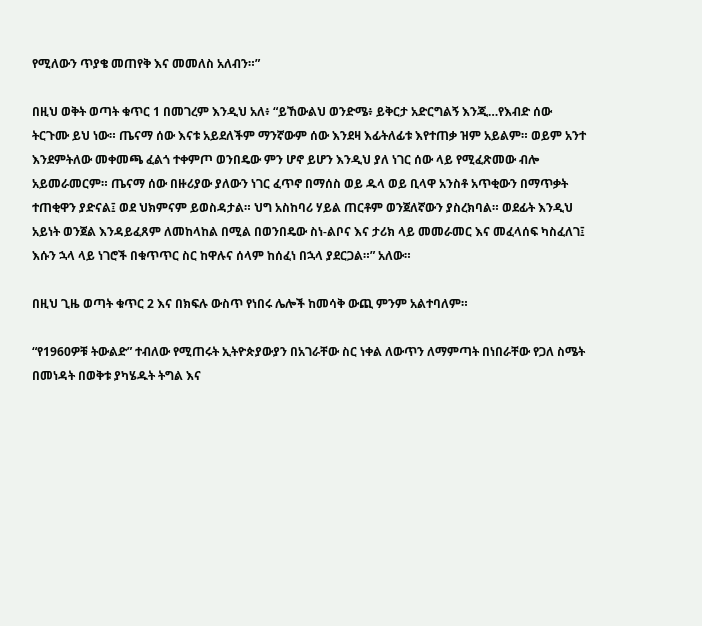የሚለውን ጥያቄ መጠየቅ እና መመለስ አለብን።”

በዚህ ወቅት ወጣት ቁጥር 1 በመገረም እንዲህ አለ፥ “ይኸውልህ ወንድሜ፥ ይቅርታ አድርግልኝ እንጂ…የእብድ ሰው ትርጉሙ ይህ ነው። ጤናማ ሰው እናቱ አይደለችም ማንኛውም ሰው እንደዛ እፊትለፊቱ እየተጠቃ ዝም አይልም። ወይም አንተ እንደምትለው መቀመጫ ፈልጎ ተቀምጦ ወንበዴው ምን ሆኖ ይሆን እንዲህ ያለ ነገር ሰው ላይ የሚፈጽመው ብሎ አይመራመርም። ጤናማ ሰው በዙሪያው ያለውን ነገር ፈጥኖ በማሰስ ወይ ዱላ ወይ ቢላዋ አንስቶ አጥቂውን በማጥቃት ተጠቂዋን ያድናል፤ ወደ ህክምናም ይወስዳታል። ህግ አስከባሪ ሃይል ጠርቶም ወንጀለኛውን ያስረክባል። ወደፊት እንዲህ አይነት ወንጀል እንዳይፈጸም ለመከላከል በሚል በወንበዴው ስነ-ልቦና እና ታሪክ ላይ መመራመር እና መፈላሰፍ ካስፈለገ፤ እሱን ኋላ ላይ ነገሮች በቁጥጥር ስር ከዋሉና ሰላም ከሰፈነ በኋላ ያደርጋል።” አለው።

በዚህ ጊዜ ወጣት ቁጥር 2 እና በክፍሉ ውስጥ የነበሩ ሌሎች ከመሳቅ ውጪ ምንም አልተባለም።

“የ1960ዎቹ ትውልድ” ተብለው የሚጠሩት ኢትዮጵያውያን በአገራቸው ስር ነቀል ለውጥን ለማምጣት በነበራቸው የጋለ ስሜት በመነዳት በወቅቱ ያካሄዱት ትግል እና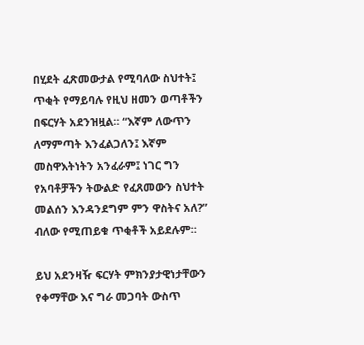በሂደት ፈጽመውታል የሚባለው ስህተት፤ ጥቂት የማይባሉ የዚህ ዘመን ወጣቶችን በፍርሃት አደንዝዟል። “እኛም ለውጥን ለማምጣት እንፈልጋለን፤ እኛም መስዋእትነትን አንፈራም፤ ነገር ግን የአባቶቻችን ትውልድ የፈጸመውን ስህተት መልሰን እንዳንደግም ምን ዋስትና አለ?” ብለው የሚጠይቁ ጥቂቶች አይደሉም።

ይህ አደንዛዥ ፍርሃት ምክንያታዊነታቸውን የቀማቸው እና ግራ መጋባት ውስጥ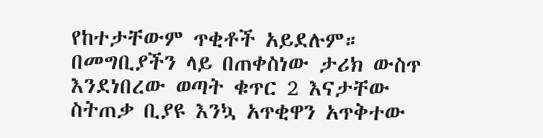የከተታቸውም ጥቂቶች አይደሉም። በመግቢያችን ላይ በጠቀስነው ታሪክ ውስጥ እንደነበረው ወጣት ቁጥር 2 እናታቸው ስትጠቃ ቢያዩ እንኳ አጥቂዋን አጥቅተው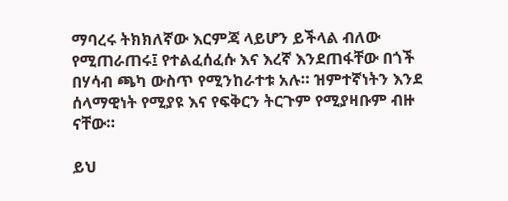ማባረሩ ትክክለኛው እርምጃ ላይሆን ይችላል ብለው የሚጠራጠሩ፤ የተልፈሰፈሱ እና እረኛ እንደጠፋቸው በጎች በሃሳብ ጫካ ውስጥ የሚንከራተቱ አሉ። ዝምተኛነትን እንደ ሰላማዊነት የሚያዩ እና የፍቅርን ትርጉም የሚያዛቡም ብዙ ናቸው።

ይህ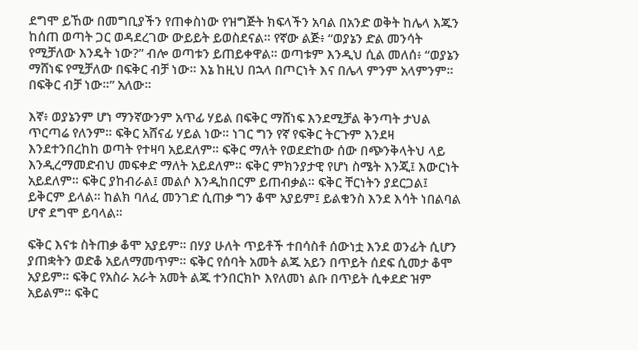ደግሞ ይኸው በመግቢያችን የጠቀስነው የዝግጅት ክፍላችን አባል በአንድ ወቅት ከሌላ እጁን ከሰጠ ወጣት ጋር ወዳደረገው ውይይት ይወስደናል። የኛው ልጅ፥ “ወያኔን ድል መንሳት የሚቻለው እንዴት ነው?” ብሎ ወጣቱን ይጠይቀዋል። ወጣቱም እንዲህ ሲል መለሰ፥ “ወያኔን ማሸነፍ የሚቻለው በፍቅር ብቻ ነው። እኔ ከዚህ በኋላ በጦርነት እና በሌላ ምንም አላምንም። በፍቅር ብቻ ነው።” አለው።

እኛ፥ ወያኔንም ሆነ ማንኛውንም አጥፊ ሃይል በፍቅር ማሸነፍ እንደሚቻል ቅንጣት ታህል ጥርጣሬ የለንም። ፍቅር አሸናፊ ሃይል ነው። ነገር ግን የኛ የፍቅር ትርጉም እንደዛ እንደተንበረከከ ወጣት የተዛባ አይደለም። ፍቅር ማለት የወደድከው ሰው በጭንቅላትህ ላይ እንዲረማመድብህ መፍቀድ ማለት አይደለም። ፍቅር ምክንያታዊ የሆነ ስሜት እንጂ፤ እውርነት አይደለም። ፍቅር ያከብራል፤ መልሶ እንዲከበርም ይጠብቃል። ፍቅር ቸርነትን ያደርጋል፤ ይቅርም ይላል። ከልክ ባለፈ መንገድ ሲጠቃ ግን ቆሞ አያይም፤ ይልቁንስ እንደ እሳት ነበልባል ሆኖ ደግሞ ይባላል።

ፍቅር እናቱ ስትጠቃ ቆሞ አያይም። በሃያ ሁለት ጥይቶች ተበሳስቶ ሰውነቷ እንደ ወንፊት ሲሆን ያጠቋትን ወድቆ አይለማመጥም። ፍቅር የሰባት አመት ልጁ አይን በጥይት ሰደፍ ሲመታ ቆሞ አያይም። ፍቅር የአስራ አራት አመት ልጁ ተንበርክኮ እየለመነ ልቡ በጥይት ሲቀደድ ዝም አይልም። ፍቅር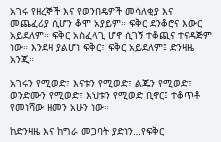አገሩ የዘረኞች እና የወንበዴዎች መሳለቂያ እና መጨፈሪያ ሲሆን ቆሞ አያይም። ፍቅር ደንቆሮና እውር አይደለም። ፍቅር አስፈላጊ ሆኖ ሲገኝ ተቆጪና ተናዳጅም ነው። እንደዛ ያልሆነ ፍቅር፣ ፍቅር አይደለም፤ ድንዛዜ አንጂ።

አገሩን የሚወድ፣ እናቱን የሚወድ፣ ልጁን የሚወድ፣ ወንድሙን የሚወድ፣ እህቱን የሚወድ ቢኖር፤ ተቆጥቶ የመነሻው ዘመን አሁን ነው።

ከድንዛዜ እና ከግራ መጋባት ያድነን…የፍቅር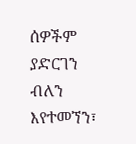ሰዎችም ያድርገን ብለን እየተመኘን፣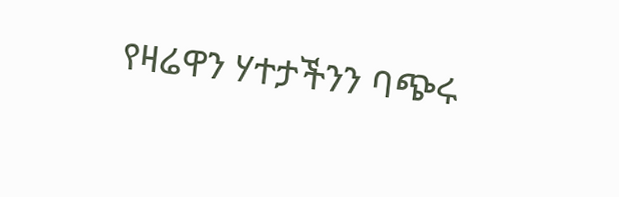የዛሬዋን ሃተታችንን ባጭሩ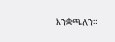እንቋጫለን።